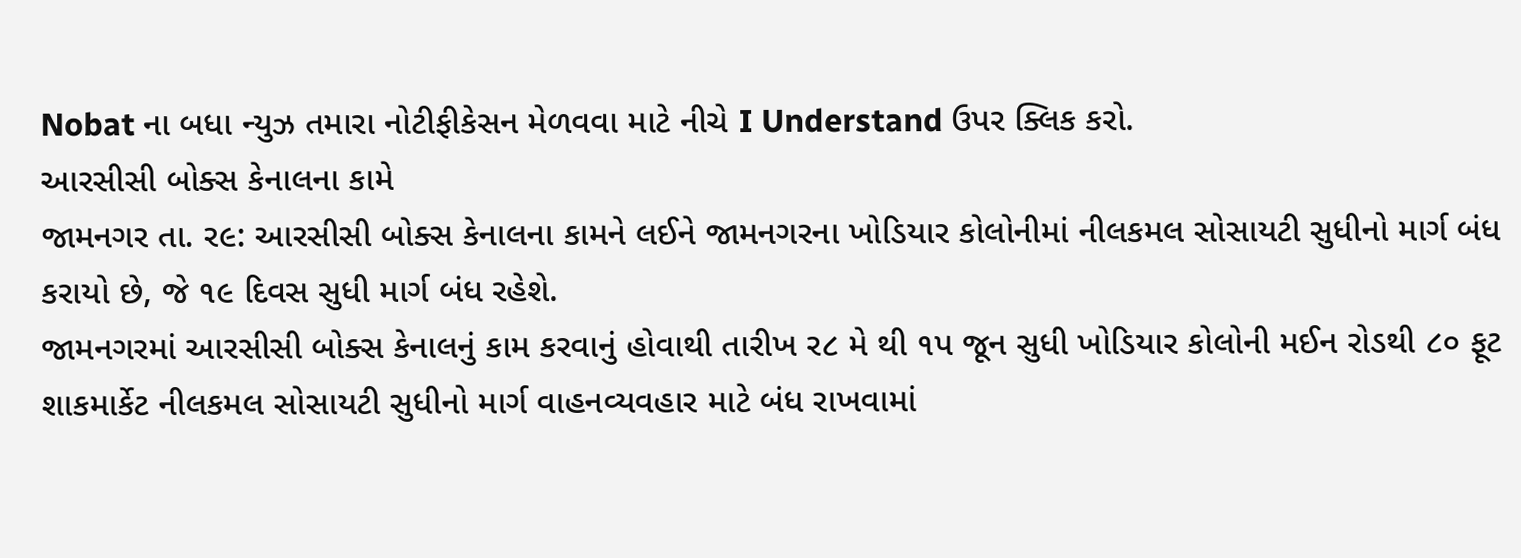Nobat ના બધા ન્યુઝ તમારા નોટીફીકેસન મેળવવા માટે નીચે I Understand ઉપર ક્લિક કરો.
આરસીસી બોક્સ કેનાલના કામે
જામનગર તા. ર૯: આરસીસી બોક્સ કેનાલના કામને લઈને જામનગરના ખોડિયાર કોલોનીમાં નીલકમલ સોસાયટી સુધીનો માર્ગ બંધ કરાયો છે, જે ૧૯ દિવસ સુધી માર્ગ બંધ રહેશે.
જામનગરમાં આરસીસી બોક્સ કેનાલનું કામ કરવાનું હોવાથી તારીખ ર૮ મે થી ૧પ જૂન સુધી ખોડિયાર કોલોની મઈન રોડથી ૮૦ ફૂટ શાકમાર્કેટ નીલકમલ સોસાયટી સુધીનો માર્ગ વાહનવ્યવહાર માટે બંધ રાખવામાં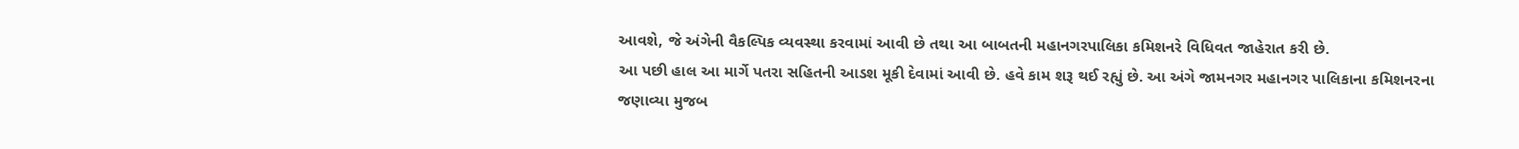આવશે, જે અંગેની વૈકલ્પિક વ્યવસ્થા કરવામાં આવી છે તથા આ બાબતની મહાનગરપાલિકા કમિશનરે વિધિવત જાહેરાત કરી છે.
આ પછી હાલ આ માર્ગે પતરા સહિતની આડશ મૂકી દેવામાં આવી છે. હવે કામ શરૂ થઈ રહ્યું છે. આ અંગે જામનગર મહાનગર પાલિકાના કમિશનરના જણાવ્યા મુજબ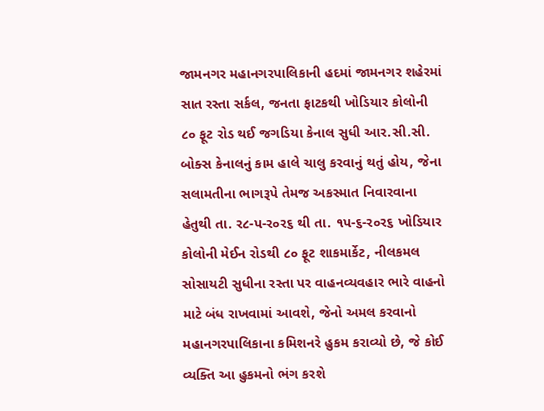જામનગર મહાનગરપાલિકાની હદમાં જામનગર શહેરમાં સાત રસ્તા સર્કલ, જનતા ફાટકથી ખોડિયાર કોલોની ૮૦ ફૂટ રોડ થઈ જગડિયા કેનાલ સુધી આર.સી.સી. બોક્સ કેનાલનું કામ હાલે ચાલુ કરવાનું થતું હોય, જેના સલામતીના ભાગરૂપે તેમજ અકસ્માત નિવારવાના હેતુથી તા. ર૮-પ-ર૦ર૬ થી તા. ૧પ-૬-ર૦ર૬ ખોડિયાર કોલોની મેઈન રોડથી ૮૦ ફૂટ શાકમાર્કેટ, નીલકમલ સોસાયટી સુધીના રસ્તા પર વાહનવ્યવહાર ભારે વાહનો માટે બંધ રાખવામાં આવશે, જેનો અમલ કરવાનો મહાનગરપાલિકાના કમિશનરે હુકમ કરાવ્યો છે, જે કોઈ વ્યક્તિ આ હુકમનો ભંગ કરશે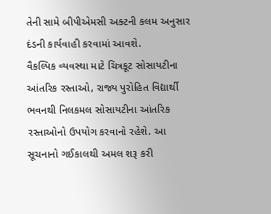તેની સામે બીપીએમસી અક્ટની કલમ અનુસાર દંડની કાર્યવાહી કરવામાં આવશે.
વૈકલ્પિક વ્યવસ્થા માટે ચિત્રકૂટ સોસાયટીના આંતરિક રસ્તાઓ, રાજ્ય પુરોહિત વિદ્યાર્થી ભવનથી નિલકમલ સોસાયટીના આંતરિક રસ્તાઓનો ઉપયોગ કરવાનો રહેશે. આ સૂચનાનો ગઈકાલથી અમલ શરૂ કરી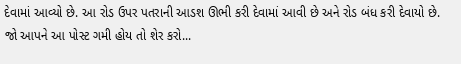દેવામાં આવ્યો છે. આ રોડ ઉપર પતરાની આડશ ઊભી કરી દેવામાં આવી છે અને રોડ બંધ કરી દેવાયો છે.
જો આપને આ પોસ્ટ ગમી હોય તો શેર કરો...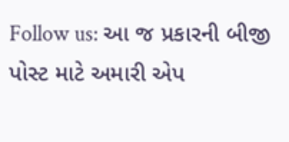Follow us: આ જ પ્રકારની બીજી પોસ્ટ માટે અમારી એપ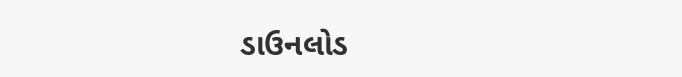ડાઉનલોડ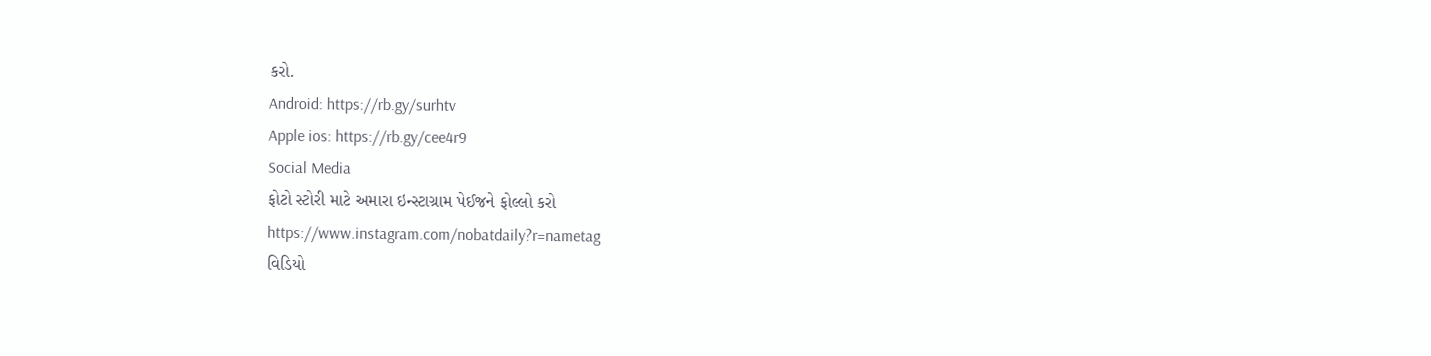કરો.
Android: https://rb.gy/surhtv
Apple ios: https://rb.gy/cee4r9
Social Media
ફોટો સ્ટોરી માટે અમારા ઇન્સ્ટાગ્રામ પેઈજને ફોલ્લો કરો
https://www.instagram.com/nobatdaily?r=nametag
વિડિયો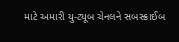માટે અમારી યુ-ટ્યૂબ ચેનલને સબસ્ક્રાઈબ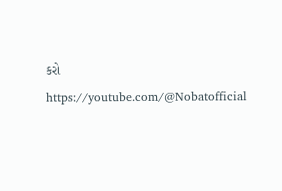કરો
https://youtube.com/@Nobatofficial